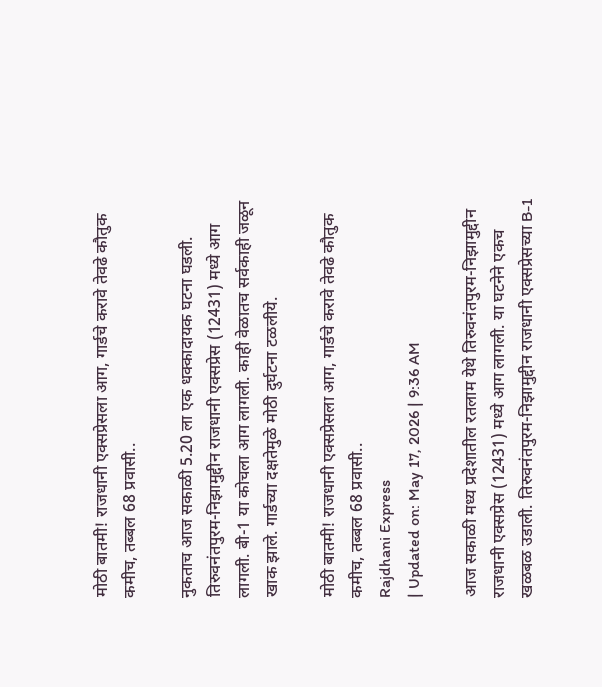मोठी बातमी! राजधानी एक्सप्रेसला आग, गार्डचे करावे तेवढे कौतुक कमीच, तब्बल 68 प्रवासी..

नुकताच आज सकाळी 5.20 ला एक धक्कादायक घटना घडली. तिरुवनंतपुरम-निझामुद्दीन राजधानी एक्सप्रेस (12431) मध्ये आग लागली. बी-1 या कोचला आग लागली. काही वेळातच सर्वकाही जळून खाक झाले. गार्डच्या दक्षतेमुळे मोठी दुर्घटना टळलीये.

मोठी बातमी! राजधानी एक्सप्रेसला आग, गार्डचे करावे तेवढे कौतुक कमीच, तब्बल 68 प्रवासी..
Rajdhani Express
| Updated on: May 17, 2026 | 9:36 AM

आज सकाळी मध्य प्रदेशातील रतलाम येथे तिरुवनंतपुरम-निझामुद्दीन राजधानी एक्सप्रेस (12431) मध्ये आग लागली. या घटनेने एकच खळबळ उडाली. तिरुवनंतपुरम-निझामुद्दीन राजधानी एक्सप्रेसच्या B-1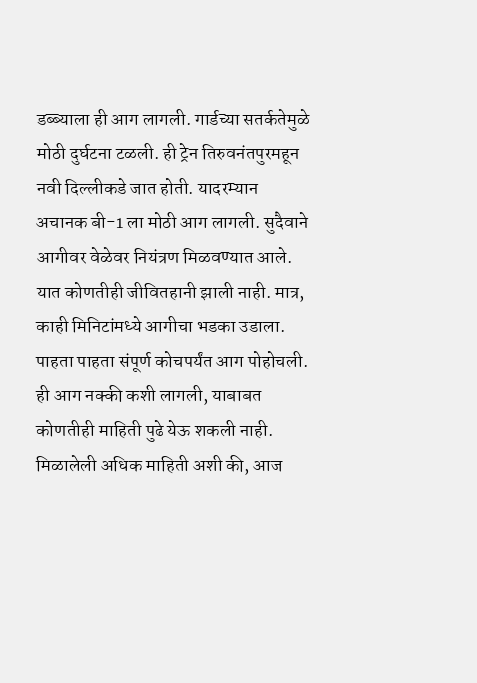डब्ब्याला ही आग लागली. गार्डच्या सतर्कतेमुळे मोठी दुर्घटना टळली. ही ट्रेन तिरुवनंतपुरमहून नवी दिल्लीकडे जात होती. यादरम्यान अचानक बी-1 ला मोठी आग लागली. सुदैवाने आगीवर वेळेवर नियंत्रण मिळवण्यात आले. यात कोणतीही जीवितहानी झाली नाही. मात्र, काही मिनिटांमध्ये आगीचा भडका उडाला. पाहता पाहता संपूर्ण कोचपर्यंत आग पोहोचली. ही आग नक्की कशी लागली, याबाबत कोणतीही माहिती पुढे येऊ शकली नाही. मिळालेली अधिक माहिती अशी की, आज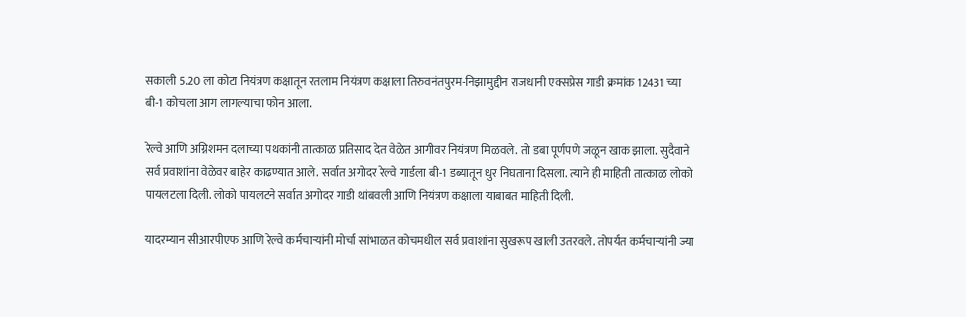सकाली 5.20 ला कोटा नियंत्रण कक्षातून रतलाम नियंत्रण कक्षाला तिरुवनंतपुरम-निझामुद्दीन राजधानी एक्सप्रेस गाडी क्रमांक 12431 च्या बी-1 कोचला आग लागल्याचा फोन आला.

रेल्वे आणि अग्निशमन दलाच्या पथकांनी तात्काळ प्रतिसाद देत वेळेत आगीवर नियंत्रण मिळवले. तो डबा पूर्णपणे जळून खाक झाला. सुदैवाने सर्व प्रवाशांना वेळेवर बाहेर काढण्यात आले. सर्वात अगोदर रेल्वे गार्डला बी-1 डब्यातून धुर निघताना दिसला. त्याने ही माहिती तात्काळ लोको पायलटला दिली. लोको पायलटने सर्वात अगोदर गाडी थांबवली आणि नियंत्रण कक्षाला याबाबत माहिती दिली.

यादरम्यान सीआरपीएफ आणि रेल्वे कर्मचाऱ्यांनी मोर्चा सांभाळत कोचमधील सर्व प्रवाशांना सुखरूप खाली उतरवले. तोपर्यंत कर्मचाऱ्यांनी ज्या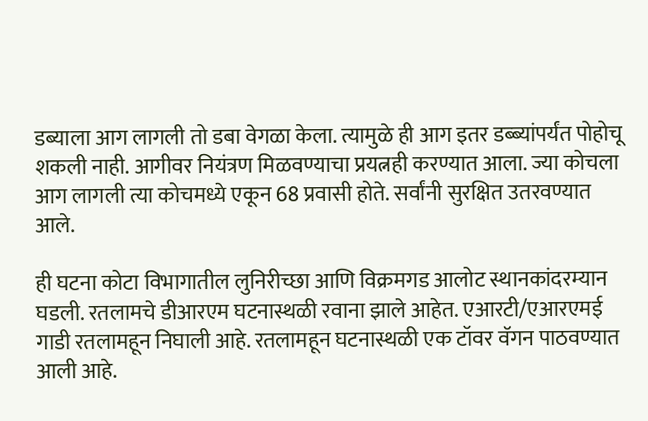डब्याला आग लागली तो डबा वेगळा केला. त्यामुळे ही आग इतर डब्ब्यांपर्यंत पोहोचू शकली नाही. आगीवर नियंत्रण मिळवण्याचा प्रयत्नही करण्यात आला. ज्या कोचला आग लागली त्या कोचमध्ये एकून 68 प्रवासी होते. सर्वांनी सुरक्षित उतरवण्यात आले.

ही घटना कोटा विभागातील लुनिरीच्छा आणि विक्रमगड आलोट स्थानकांदरम्यान घडली. रतलामचे डीआरएम घटनास्थळी रवाना झाले आहेत. एआरटी/एआरएमई गाडी रतलामहून निघाली आहे. रतलामहून घटनास्थळी एक टॉवर वॅगन पाठवण्यात आली आहे.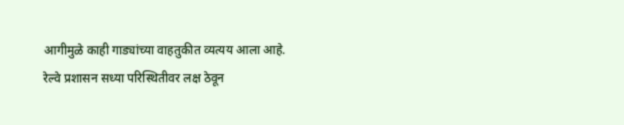आगीमुळे काही गाड्यांच्या वाहतुकीत व्यत्यय आला आहे. रेल्वे प्रशासन सध्या परिस्थितीवर लक्ष ठेवून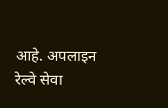आहे. अपलाइन रेल्वे सेवा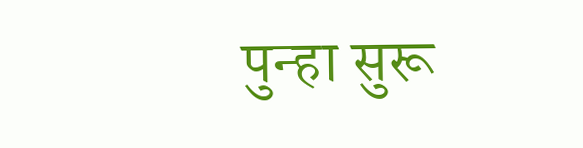पुन्हा सुरू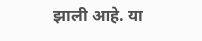झाली आहे. या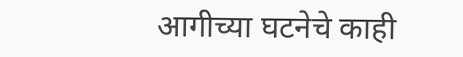आगीच्या घटनेचे काही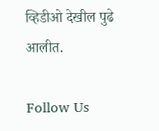व्हिडीओ देखील पुढे आलीत.

Follow Us